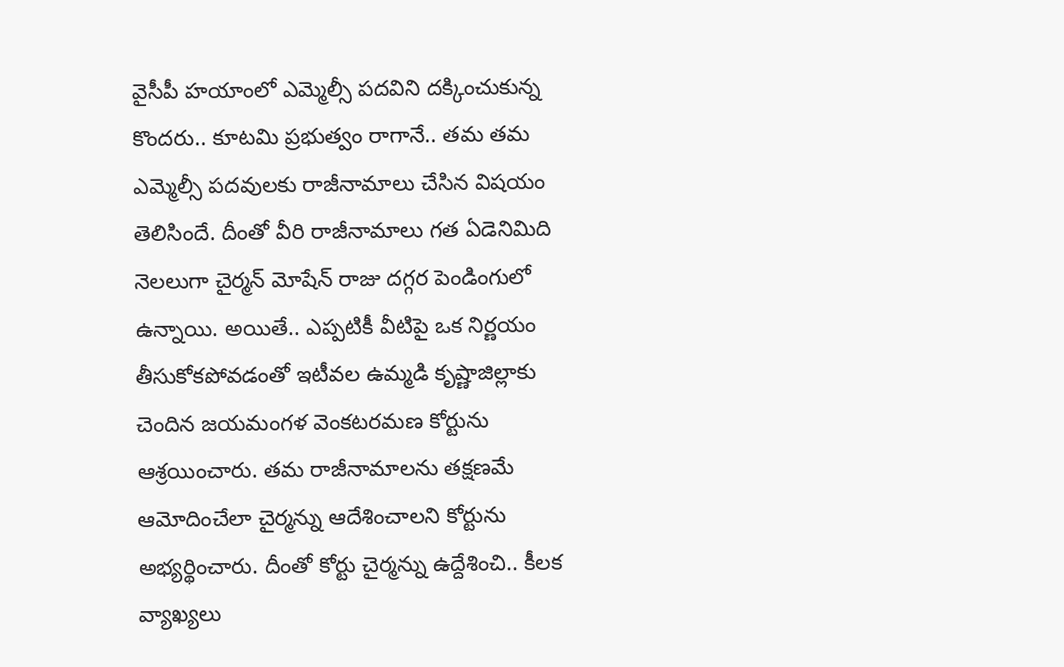వైసీపీ హయాంలో ఎమ్మెల్సీ పదవిని దక్కించుకున్న కొందరు.. కూటమి ప్రభుత్వం రాగానే.. తమ తమ ఎమ్మెల్సీ పదవులకు రాజీనామాలు చేసిన విషయం తెలిసిందే. దీంతో వీరి రాజీనామాలు గత ఏడెనిమిది నెలలుగా చైర్మన్ మోషేన్ రాజు దగ్గర పెండింగులో ఉన్నాయి. అయితే.. ఎప్పటికీ వీటిపై ఒక నిర్ణయం తీసుకోకపోవడంతో ఇటీవల ఉమ్మడి కృష్ణాజిల్లాకు చెందిన జయమంగళ వెంకటరమణ కోర్టును ఆశ్రయించారు. తమ రాజీనామాలను తక్షణమే ఆమోదించేలా చైర్మన్ను ఆదేశించాలని కోర్టును అభ్యర్థించారు. దీంతో కోర్టు చైర్మన్ను ఉద్దేశించి.. కీలక వ్యాఖ్యలు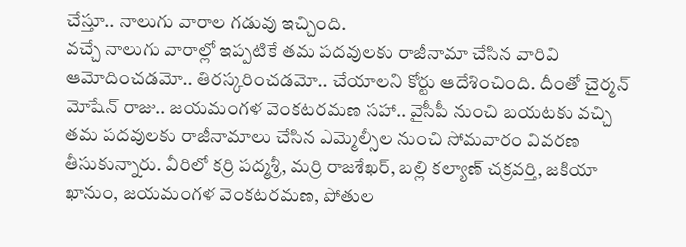చేస్తూ.. నాలుగు వారాల గడువు ఇచ్చింది.
వచ్చే నాలుగు వారాల్లో ఇప్పటికే తమ పదవులకు రాజీనామా చేసిన వారివి ఆమోదించడమో.. తిరస్కరించడమో.. చేయాలని కోర్టు ఆదేశించింది. దీంతో చైర్మన్ మోషేన్ రాజు.. జయమంగళ వెంకటరమణ సహా.. వైసీపీ నుంచి బయటకు వచ్చి తమ పదవులకు రాజీనామాలు చేసిన ఎమ్మెల్సీల నుంచి సోమవారం వివరణ తీసుకున్నారు. వీరిలో కర్రి పద్మశ్రీ, మర్రి రాజశేఖర్, బల్లి కల్యాణ్ చక్రవర్తి, జకియా ఖానుం, జయమంగళ వెంకటరమణ, పోతుల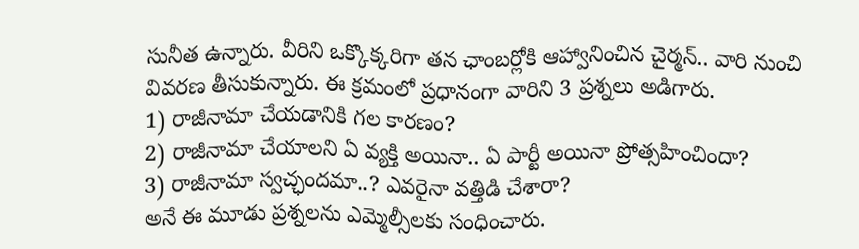సునీత ఉన్నారు. వీరిని ఒక్కొక్కరిగా తన ఛాంబర్లోకి ఆహ్వానించిన చైర్మన్.. వారి నుంచి వివరణ తీసుకున్నారు. ఈ క్రమంలో ప్రధానంగా వారిని 3 ప్రశ్నలు అడిగారు.
1) రాజీనామా చేయడానికి గల కారణం?
2) రాజీనామా చేయాలని ఏ వ్యక్తి అయినా.. ఏ పార్టీ అయినా ప్రోత్సహించిందా?
3) రాజీనామా స్వచ్ఛందమా..? ఎవరైనా వత్తిడి చేశారా?
అనే ఈ మూడు ప్రశ్నలను ఎమ్మెల్సీలకు సంధించారు.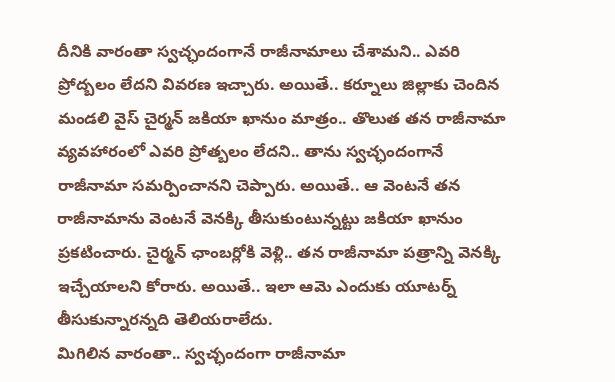దీనికి వారంతా స్వచ్ఛందంగానే రాజీనామాలు చేశామని.. ఎవరి ప్రోద్బలం లేదని వివరణ ఇచ్చారు. అయితే.. కర్నూలు జిల్లాకు చెందిన మండలి వైస్ చైర్మన్ జకియా ఖానుం మాత్రం.. తొలుత తన రాజీనామా వ్యవహారంలో ఎవరి ప్రోత్బలం లేదని.. తాను స్వచ్ఛందంగానే రాజీనామా సమర్పించానని చెప్పారు. అయితే.. ఆ వెంటనే తన రాజీనామాను వెంటనే వెనక్కి తీసుకుంటున్నట్టు జకియా ఖానుం ప్రకటించారు. చైర్మన్ ఛాంబర్లోకి వెళ్లి.. తన రాజీనామా పత్రాన్ని వెనక్కి ఇచ్చేయాలని కోరారు. అయితే.. ఇలా ఆమె ఎందుకు యూటర్న్ తీసుకున్నారన్నది తెలియరాలేదు.
మిగిలిన వారంతా.. స్వచ్ఛందంగా రాజీనామా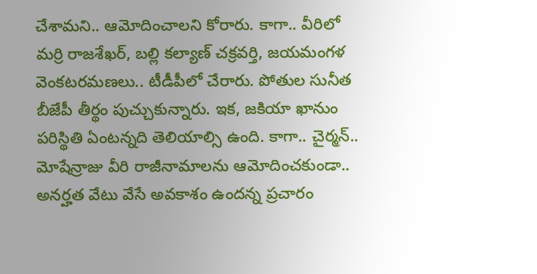చేశామని.. ఆమోదించాలని కోరారు. కాగా.. వీరిలో మర్రి రాజశేఖర్, బల్లి కల్యాణ్ చక్రవర్తి, జయమంగళ వెంకటరమణలు.. టీడీపీలో చేరారు. పోతుల సునీత బీజేపీ తీర్థం పుచ్చుకున్నారు. ఇక, జకియా ఖానుం పరిస్థితి ఏంటన్నది తెలియాల్సి ఉంది. కాగా.. చైర్మన్.. మోషేన్రాజు వీరి రాజీనామాలను ఆమోదించకుండా.. అనర్హత వేటు వేసే అవకాశం ఉందన్న ప్రచారం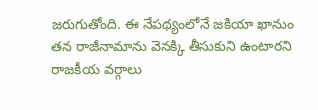జరుగుతోంది. ఈ నేపథ్యంలోనే జకియా ఖానుం తన రాజీనామాను వెనక్కి తీసుకుని ఉంటారని రాజకీయ వర్గాలు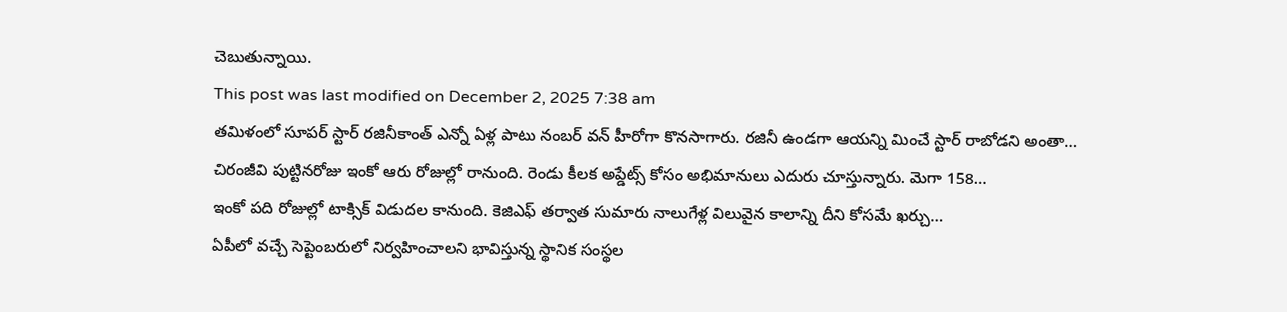చెబుతున్నాయి.
This post was last modified on December 2, 2025 7:38 am
తమిళంలో సూపర్ స్టార్ రజినీకాంత్ ఎన్నో ఏళ్ల పాటు నంబర్ వన్ హీరోగా కొనసాగారు. రజినీ ఉండగా ఆయన్ని మించే స్టార్ రాబోడని అంతా…
చిరంజీవి పుట్టినరోజు ఇంకో ఆరు రోజుల్లో రానుంది. రెండు కీలక అప్డేట్స్ కోసం అభిమానులు ఎదురు చూస్తున్నారు. మెగా 158…
ఇంకో పది రోజుల్లో టాక్సిక్ విడుదల కానుంది. కెజిఎఫ్ తర్వాత సుమారు నాలుగేళ్ల విలువైన కాలాన్ని దీని కోసమే ఖర్చు…
ఏపీలో వచ్చే సెప్టెంబరులో నిర్వహించాలని భావిస్తున్న స్థానిక సంస్థల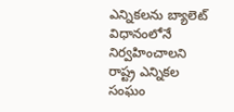ఎన్నికలను బ్యాలెట్ విధానంలోనే నిర్వహించాలని రాష్ట్ర ఎన్నికల సంఘం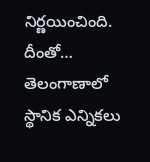నిర్ణయించింది. దీంతో…
తెలంగాణాలో స్థానిక ఎన్నికలు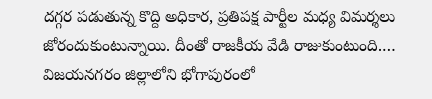దగ్గర పడుతున్న కొద్ది అధికార, ప్రతిపక్ష పార్టీల మధ్య విమర్శలు జోరందుకుంటున్నాయి. దీంతో రాజకీయ వేడి రాజుకుంటుంది.…
విజయనగరం జిల్లాలోని భోగాపురంలో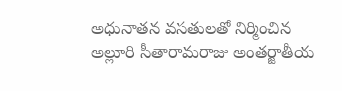అధునాతన వసతులతో నిర్మించిన అల్లూరి సీతారామరాజు అంతర్జాతీయ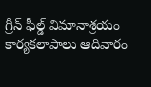గ్రీన్ ఫీల్డ్ విమానాశ్రయం కార్యకలాపాలు ఆదివారం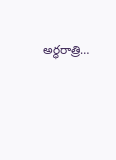అర్ధరాత్రి…